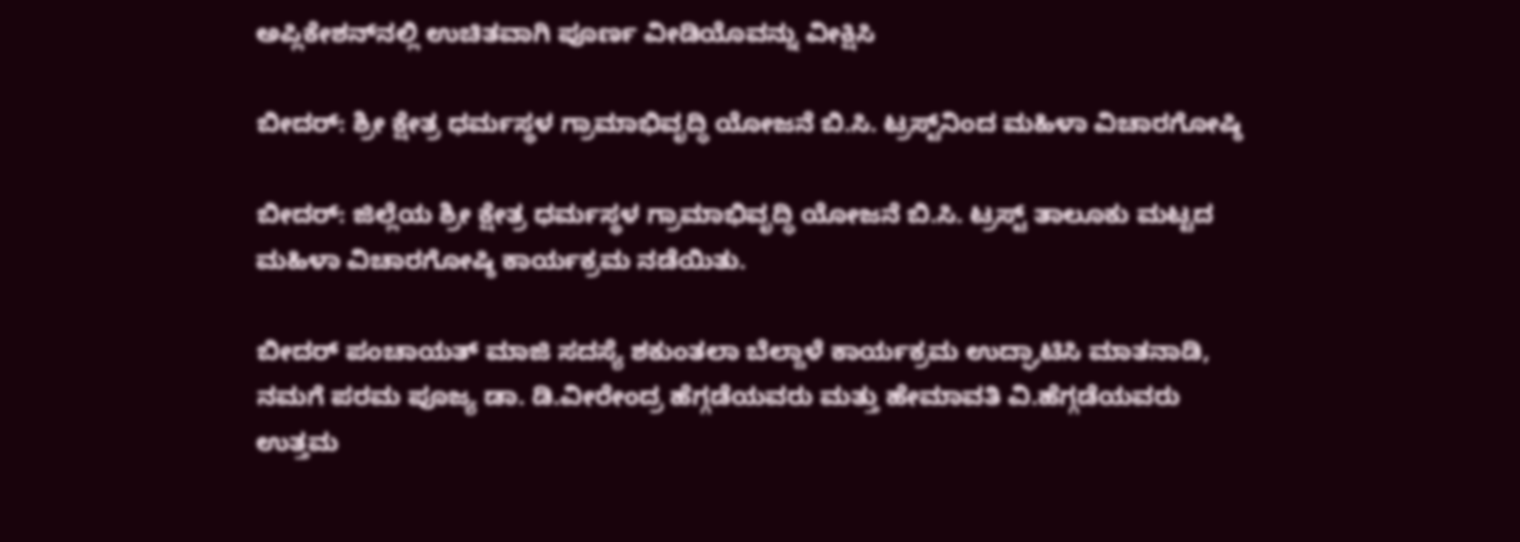ಅಪ್ಲಿಕೇಶನ್‌ನಲ್ಲಿ ಉಚಿತವಾಗಿ ಪೂರ್ಣ ವೀಡಿಯೊವನ್ನು ವೀಕ್ಷಿಸಿ

ಬೀದರ್: ಶ್ರೀ ಕ್ಷೇತ್ರ ಧರ್ಮಸ್ಥಳ ಗ್ರಾಮಾಭಿವೃದ್ಧಿ ಯೋಜನೆ ಬಿ.ಸಿ. ಟ್ರಸ್ಟ್‌ನಿಂದ ಮಹಿಳಾ ವಿಚಾರಗೋಷ್ಠಿ

ಬೀದರ್: ಜಿಲ್ಲೆಯ ಶ್ರೀ ಕ್ಷೇತ್ರ ಧರ್ಮಸ್ಥಳ ಗ್ರಾಮಾಭಿವೃದ್ಧಿ ಯೋಜನೆ ಬಿ.ಸಿ. ಟ್ರಸ್ಟ್ ತಾಲೂಕು ಮಟ್ಟದ ಮಹಿಳಾ ವಿಚಾರಗೋಷ್ಠಿ ಕಾರ್ಯಕ್ರಮ ನಡೆಯಿತು.

ಬೀದರ್ ಪಂಚಾಯತ್ ಮಾಜಿ ಸದಸ್ಯೆ ಶಕುಂತಲಾ ಬೆಲ್ದಾಳೆ ಕಾರ್ಯಕ್ರಮ ಉದ್ಘಾಟಿಸಿ ಮಾತನಾಡಿ, ನಮಗೆ ಪರಮ ಪೂಜ್ಯ ಡಾ. ಡಿ.ವೀರೇಂದ್ರ ಹೆಗ್ಗಡೆಯವರು ಮತ್ತು ಹೇಮಾವತಿ ವಿ.ಹೆಗ್ಗಡೆಯವರು ಉತ್ತಮ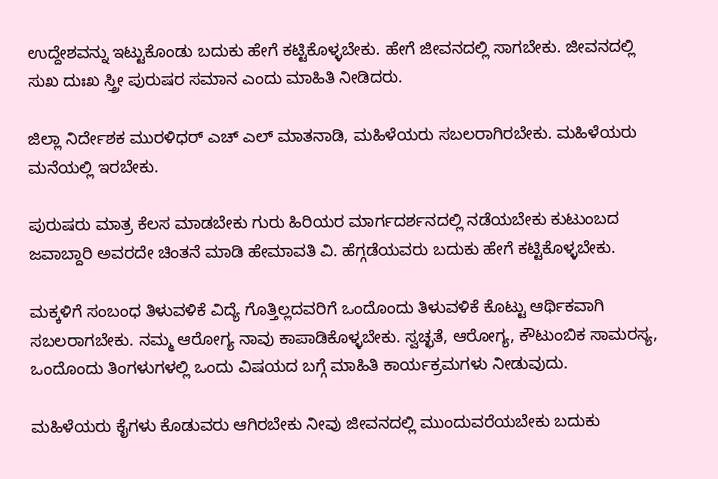ಉದ್ದೇಶವನ್ನು ಇಟ್ಟುಕೊಂಡು ಬದುಕು ಹೇಗೆ ಕಟ್ಟಿಕೊಳ್ಳಬೇಕು. ಹೇಗೆ ಜೀವನದಲ್ಲಿ ಸಾಗಬೇಕು. ಜೀವನದಲ್ಲಿ ಸುಖ ದುಃಖ ಸ್ತ್ರೀ ಪುರುಷರ ಸಮಾನ ಎಂದು ಮಾಹಿತಿ ನೀಡಿದರು.

ಜಿಲ್ಲಾ ನಿರ್ದೇಶಕ ಮುರಳಿಧರ್ ಎಚ್‌ ಎಲ್ ಮಾತನಾಡಿ, ಮಹಿಳೆಯರು ಸಬಲರಾಗಿರಬೇಕು. ಮಹಿಳೆಯರು ಮನೆಯಲ್ಲಿ ಇರಬೇಕು.

ಪುರುಷರು ಮಾತ್ರ ಕೆಲಸ ಮಾಡಬೇಕು ಗುರು ಹಿರಿಯರ ಮಾರ್ಗದರ್ಶನದಲ್ಲಿ ನಡೆಯಬೇಕು ಕುಟುಂಬದ ಜವಾಬ್ದಾರಿ ಅವರದೇ ಚಿಂತನೆ ಮಾಡಿ ಹೇಮಾವತಿ ವಿ. ಹೆಗ್ಗಡೆಯವರು ಬದುಕು ಹೇಗೆ ಕಟ್ಟಿಕೊಳ್ಳಬೇಕು.

ಮಕ್ಕಳಿಗೆ ಸಂಬಂಧ ತಿಳುವಳಿಕೆ ವಿದ್ಯೆ ಗೊತ್ತಿಲ್ಲದವರಿಗೆ ಒಂದೊಂದು ತಿಳುವಳಿಕೆ ಕೊಟ್ಟು ಆರ್ಥಿಕವಾಗಿ ಸಬಲರಾಗಬೇಕು. ನಮ್ಮ ಆರೋಗ್ಯ ನಾವು ಕಾಪಾಡಿಕೊಳ್ಳಬೇಕು. ಸ್ವಚ್ಛತೆ, ಆರೋಗ್ಯ, ಕೌಟುಂಬಿಕ ಸಾಮರಸ್ಯ, ಒಂದೊಂದು ತಿಂಗಳುಗಳಲ್ಲಿ ಒಂದು ವಿಷಯದ ಬಗ್ಗೆ ಮಾಹಿತಿ ಕಾರ್ಯಕ್ರಮಗಳು ನೀಡುವುದು.

ಮಹಿಳೆಯರು ಕೈಗಳು ಕೊಡುವರು ಆಗಿರಬೇಕು ನೀವು ಜೀವನದಲ್ಲಿ ಮುಂದುವರೆಯಬೇಕು ಬದುಕು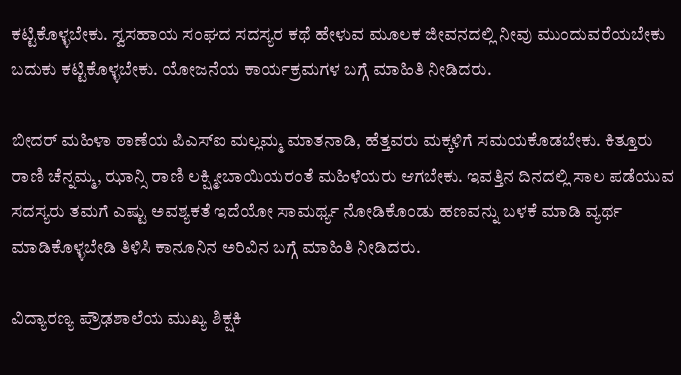ಕಟ್ಟಿಕೊಳ್ಳಬೇಕು. ಸ್ವಸಹಾಯ ಸಂಘದ ಸದಸ್ಯರ ಕಥೆ ಹೇಳುವ ಮೂಲಕ ಜೀವನದಲ್ಲಿ ನೀವು ಮುಂದುವರೆಯಬೇಕು ಬದುಕು ಕಟ್ಟಿಕೊಳ್ಳಬೇಕು. ಯೋಜನೆಯ ಕಾರ್ಯಕ್ರಮಗಳ ಬಗ್ಗೆ ಮಾಹಿತಿ ನೀಡಿದರು.

ಬೀದರ್ ಮಹಿಳಾ ಠಾಣೆಯ ಪಿಎಸ್‌ಐ ಮಲ್ಲಮ್ಮ ಮಾತನಾಡಿ, ಹೆತ್ತವರು ಮಕ್ಕಳಿಗೆ ಸಮಯಕೊಡಬೇಕು. ಕಿತ್ತೂರು ರಾಣಿ ಚೆನ್ನಮ್ಮ, ಝಾನ್ಸಿ ರಾಣಿ ಲಕ್ಷ್ಮೀಬಾಯಿಯರಂತೆ ಮಹಿಳೆಯರು ಆಗಬೇಕು. ಇವತ್ತಿನ ದಿನದಲ್ಲಿ ಸಾಲ ಪಡೆಯುವ ಸದಸ್ಯರು ತಮಗೆ ಎಷ್ಟು ಅವಶ್ಯಕತೆ ಇದೆಯೋ ಸಾಮರ್ಥ್ಯ ನೋಡಿಕೊಂಡು ಹಣವನ್ನು ಬಳಕೆ ಮಾಡಿ ವ್ಯರ್ಥ ಮಾಡಿಕೊಳ್ಳಬೇಡಿ ತಿಳಿಸಿ ಕಾನೂನಿನ ಅರಿವಿನ ಬಗ್ಗೆ ಮಾಹಿತಿ ನೀಡಿದರು.

ವಿದ್ಯಾರಣ್ಯ ಪ್ರೌಢಶಾಲೆಯ ಮುಖ್ಯ ಶಿಕ್ಷಕಿ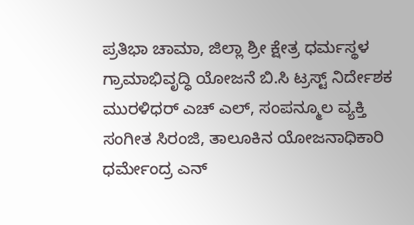ಪ್ರತಿಭಾ ಚಾಮಾ, ಜಿಲ್ಲಾ ಶ್ರೀ ಕ್ಷೇತ್ರ ಧರ್ಮಸ್ಥಳ ಗ್ರಾಮಾಭಿವೃದ್ಧಿ ಯೋಜನೆ ಬಿ.ಸಿ ಟ್ರಸ್ಟ್ ನಿರ್ದೇಶಕ ಮುರಳಿಧರ್ ಎಚ್ ಎಲ್, ಸಂಪನ್ಮೂಲ ವ್ಯಕ್ತಿ ಸಂಗೀತ ಸಿರಂಜಿ, ತಾಲೂಕಿನ ಯೋಜನಾಧಿಕಾರಿ ಧರ್ಮೇಂದ್ರ ಎನ್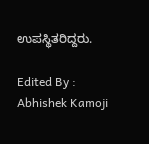ಉಪಸ್ಥಿತರಿದ್ದರು.

Edited By : Abhishek Kamoji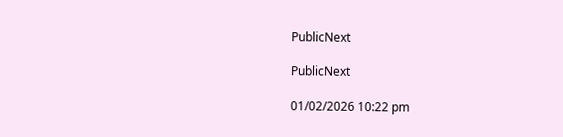PublicNext

PublicNext

01/02/2026 10:22 pm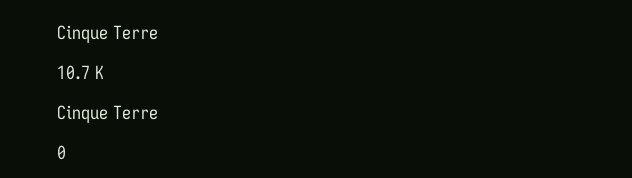Cinque Terre

10.7 K

Cinque Terre

0